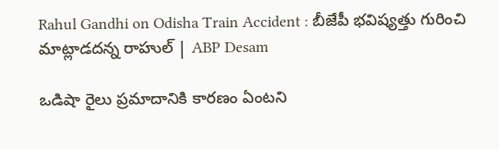Rahul Gandhi on Odisha Train Accident : బీజేపీ భవిష్యత్తు గురించి మాట్లాడదన్న రాహుల్ | ABP Desam

ఒడిషా రైలు ప్రమాదానికి కారణం ఏంటని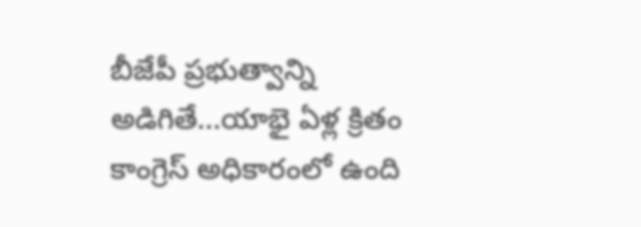బీజేపీ ప్రభుత్వాన్ని అడిగితే...యాభై ఏళ్ల క్రితం కాంగ్రెస్ అధికారంలో ఉంది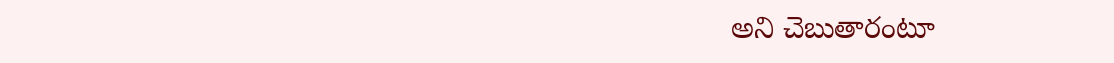అని చెబుతారంటూ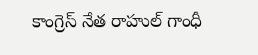కాంగ్రెస్ నేత రాహుల్ గాంధీ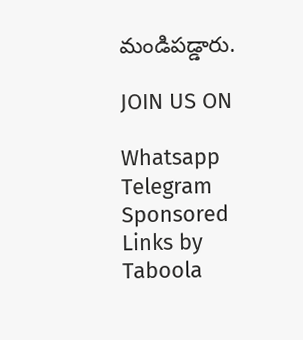మండిపడ్డారు.

JOIN US ON

Whatsapp
Telegram
Sponsored Links by Taboola